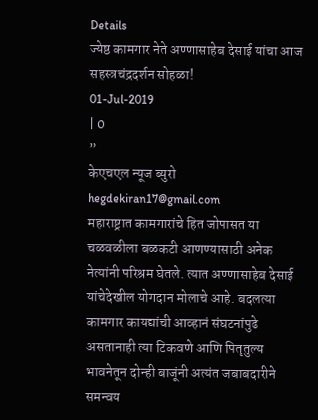Details
ज्येष्ठ कामगार नेते अण्णासाहेब देसाई यांचा आज सहस्त्रचंद्रदर्शन सोहळा!
01-Jul-2019
| 0
”
केएचएल न्यूज ब्युरो
hegdekiran17@gmail.com
महाराष्ट्रात कामगारांचे हित जोपासत या चळवळीला बळकटी आणण्यासाठी अनेक नेत्यांनी परिश्रम घेतले. त्यात अण्णासाहेब देसाई यांचेदेखील योगदान मोलाचे आहे. बदलत्या कामगार कायद्यांची आव्हानं संघटनांपुढे असतानाही त्या टिकवणे आणि पितृतुल्य भावनेतून दोन्ही बाजूंनी अत्यंत जबाबदारीने समन्वय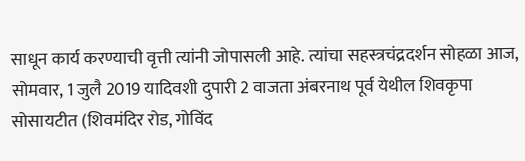साधून कार्य करण्याची वृत्ती त्यांनी जोपासली आहे. त्यांचा सहस्त्रचंद्रदर्शन सोहळा आज, सोमवार, 1 जुलै 2019 यादिवशी दुपारी 2 वाजता अंबरनाथ पूर्व येथील शिवकृपा सोसायटीत (शिवमंदिर रोड, गोविंद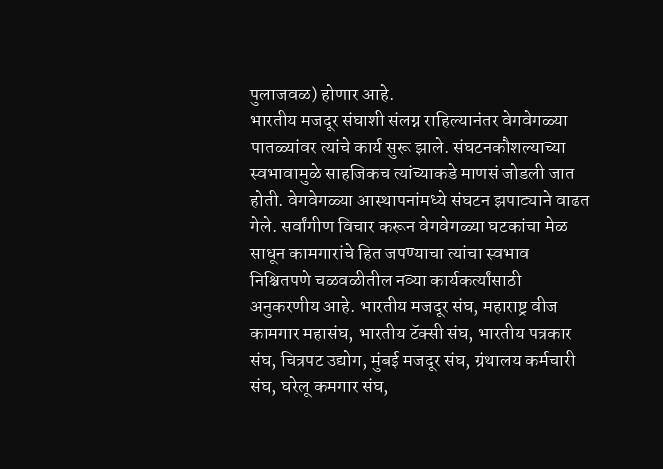पुलाजवळ) होणार आहे.
भारतीय मजदूर संघाशी संलग्न राहिल्यानंतर वेगवेगळ्या पातळ्यांवर त्यांचे कार्य सुरू झाले. संघटनकौशल्याच्या स्वभावामुळे साहजिकच त्यांच्याकडे माणसं जोडली जात होती. वेगवेगळ्या आस्थापनांमध्ये संघटन झपाट्याने वाढत गेले. सर्वांगीण विचार करून वेगवेगळ्या घटकांचा मेळ साधून कामगारांचे हित जपण्याचा त्यांचा स्वभाव निश्चितपणे चळवळीतील नव्या कार्यकर्त्यांसाठी अनुकरणीय आहे. भारतीय मजदूर संघ, महाराष्ट्र वीज कामगार महासंघ, भारतीय टॅक्सी संघ, भारतीय पत्रकार संघ, चित्रपट उद्योग, मुंबई मजदूर संघ, ग्रंथालय कर्मचारी संघ, घरेलू कमगार संघ,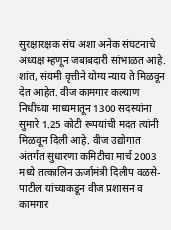सुरक्षारक्षक संघ अशा अनेक संघटनाचे अध्यक्ष म्हणून जबाबदारी सांभाळत आहे. शांत, संयमी वृत्तीने योग्य न्याय ते मिळवून देत आहेत. वीज कामगार कल्याण निधीच्या माध्यमातून 1300 सदस्यांना सुमारे 1.25 कोटी रूपयांची मदत त्यांनी मिळवून दिली आहे. वीज उद्योगात अंतर्गत सुधारणा कमिटीचा मार्च 2003 मध्ये तत्कालिन ऊर्जामंत्री दिलीप वळसे-पाटील यांच्याकडून वीज प्रशासन व कामगार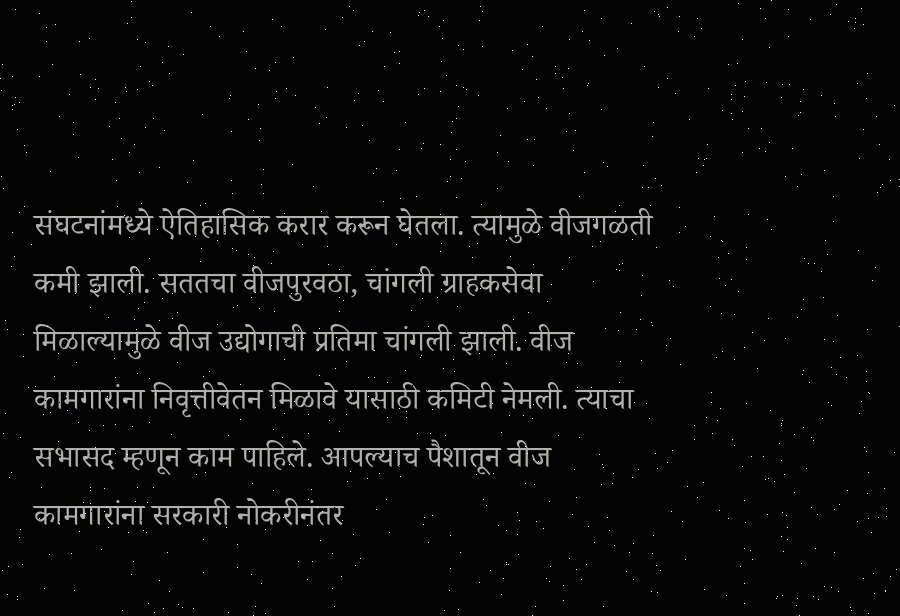संघटनांमध्ये ऐतिहासिक करार करून घेतला. त्यामुळे वीजगळती कमी झाली. सततचा वीजपुरवठा, चांगली ग्राहकसेवा मिळाल्यामुळे वीज उद्योगाची प्रतिमा चांगली झाली. वीज कामगारांना निवृत्तीवेतन मिळावे यासाठी कमिटी नेमली. त्याचा सभासद म्हणून काम पाहिले. आपल्याच पैशातून वीज कामगारांना सरकारी नोकरीनंतर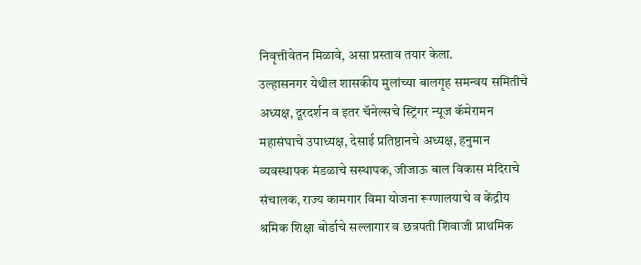निवृत्तीवेतन मिळावे, असा प्रस्ताव तयार केला.
उल्हासनगर येथील शासकीय मुलांच्या बालगृह समन्वय समितीचे अध्यक्ष, दूरदर्शन व इतर चॅनेल्सचे स्ट्रिंगर न्यूज कॅमेरामन महासंघाचे उपाध्यक्ष, देसाई प्रतिष्ठानचे अध्यक्ष, हनुमान व्यवस्थापक मंडळाचे सस्थापक, जीजाऊ बाल विकास मंदिराचे संचालक, राज्य कामगार विमा योजना रूग्णालयाचे व केंद्रीय श्रमिक शिक्षा बोर्डाचे सल्लागार व छत्रपती शिवाजी प्राथमिक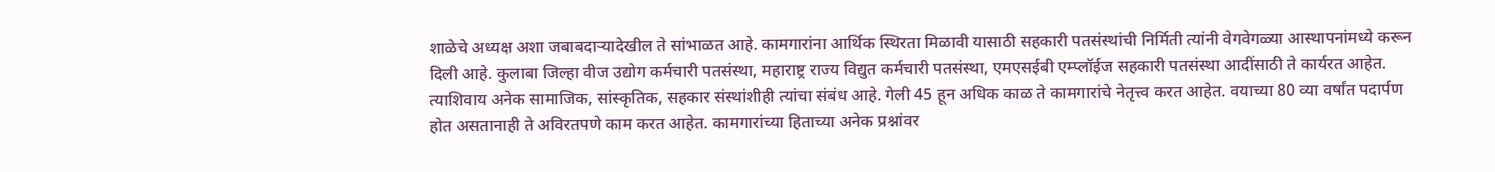शाळेचे अध्यक्ष अशा जबाबदाऱ्यादेखील ते सांभाळत आहे. कामगारांना आर्थिक स्थिरता मिळावी यासाठी सहकारी पतसंस्थांची निर्मिती त्यांनी वेगवेगळ्या आस्थापनांमध्ये करून दिली आहे. कुलाबा जिल्हा वीज उद्योग कर्मचारी पतसंस्था, महाराष्ट्र राज्य विद्युत कर्मचारी पतसंस्था, एमएसईबी एम्प्लॉईज सहकारी पतसंस्था आदींसाठी ते कार्यरत आहेत. त्याशिवाय अनेक सामाजिक, सांस्कृतिक, सहकार संस्थांशीही त्यांचा संबंध आहे. गेली 45 हून अधिक काळ ते कामगारांचे नेतृत्त्व करत आहेत. वयाच्या 80 व्या वर्षांत पदार्पण होत असतानाही ते अविरतपणे काम करत आहेत. कामगारांच्या हिताच्या अनेक प्रश्नांवर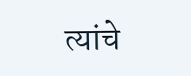त्यांचे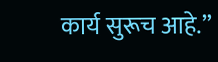कार्य सुरूच आहे.”